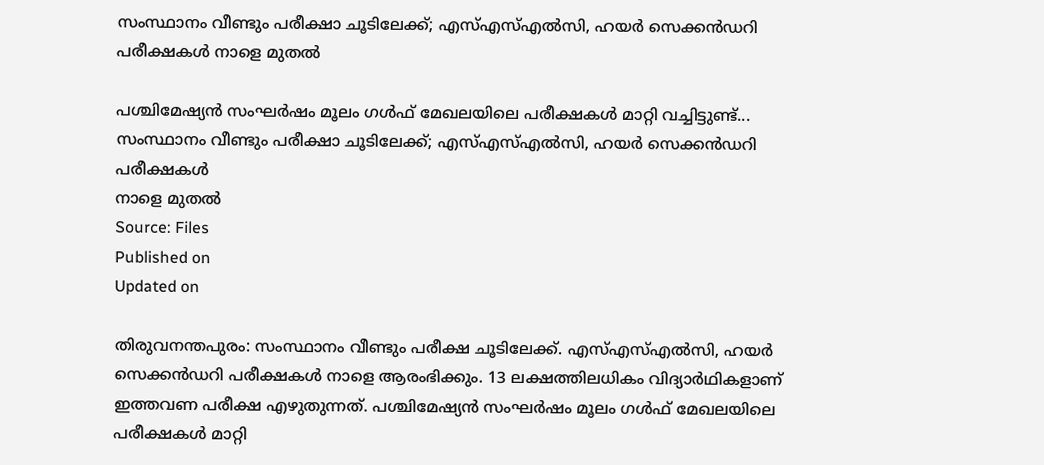സംസ്ഥാനം വീണ്ടും പരീക്ഷാ ചൂടിലേക്ക്; എസ്എസ്എൽസി, ഹയർ സെക്കൻഡറി പരീക്ഷകൾ നാളെ മുതൽ

പശ്ചിമേഷ്യൻ സംഘർഷം മൂലം ഗൾഫ് മേഖലയിലെ പരീക്ഷകൾ മാറ്റി വച്ചിട്ടുണ്ട്...
സംസ്ഥാനം വീണ്ടും പരീക്ഷാ ചൂടിലേക്ക്; എസ്എസ്എൽസി, ഹയർ സെക്കൻഡറി പരീക്ഷകൾ
നാളെ മുതൽ
Source: Files
Published on
Updated on

തിരുവനന്തപുരം: സംസ്ഥാനം വീണ്ടും പരീക്ഷ ചൂടിലേക്ക്. എസ്എസ്എൽസി, ഹയർ സെക്കൻഡറി പരീക്ഷകൾ നാളെ ആരംഭിക്കും. 13 ലക്ഷത്തിലധികം വിദ്യാർഥികളാണ് ഇത്തവണ പരീക്ഷ എഴുതുന്നത്. പശ്ചിമേഷ്യൻ സംഘർഷം മൂലം ഗൾഫ് മേഖലയിലെ പരീക്ഷകൾ മാറ്റി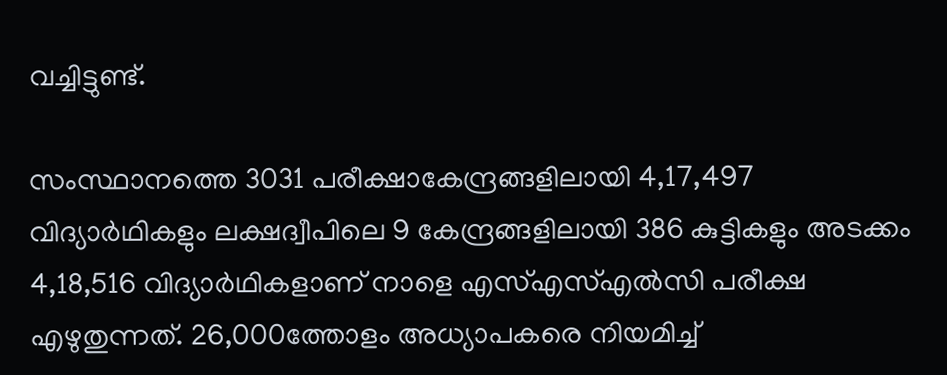വച്ചിട്ടുണ്ട്.

സംസ്ഥാനത്തെ 3031 പരീക്ഷാകേന്ദ്രങ്ങളിലായി 4,17,497 വിദ്യാർഥികളും ലക്ഷദ്വീപിലെ 9 കേന്ദ്രങ്ങളിലായി 386 കുട്ടികളും അടക്കം 4,18,516 വിദ്യാർഥികളാണ് നാളെ എസ്എസ്എൽസി പരീക്ഷ എഴുതുന്നത്. 26,000ത്തോളം അധ്യാപകരെ നിയമിച്ച്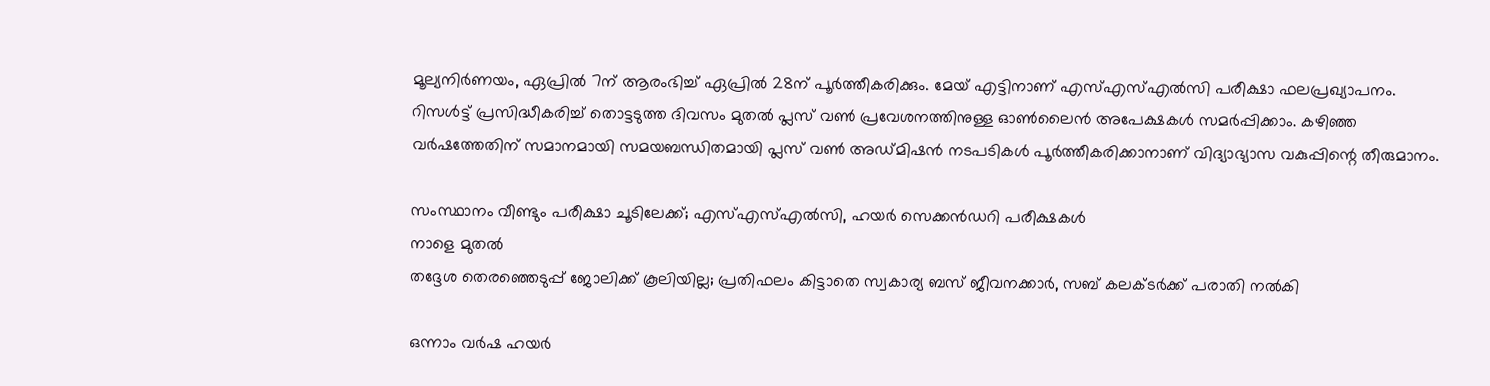മൂല്യനിർണയം, ഏപ്രിൽ 7ന് ആരംഭിച്ച് ഏപ്രിൽ 28ന് പൂർത്തീകരിക്കും. മേയ് എട്ടിനാണ് എസ്എസ്എൽസി പരീക്ഷാ ഫലപ്രഖ്യാപനം. റിസൾട്ട് പ്രസിദ്ധീകരിച്ച് തൊട്ടടുത്ത ദിവസം മുതൽ പ്ലസ് വൺ പ്രവേശനത്തിനുള്ള ഓൺലൈൻ അപേക്ഷകൾ സമർപ്പിക്കാം. കഴിഞ്ഞ വർഷത്തേതിന് സമാനമായി സമയബന്ധിതമായി പ്ലസ് വൺ അഡ്മിഷൻ നടപടികൾ പൂർത്തീകരിക്കാനാണ് വിദ്യാഭ്യാസ വകുപ്പിന്റെ തീരുമാനം.

സംസ്ഥാനം വീണ്ടും പരീക്ഷാ ചൂടിലേക്ക്; എസ്എസ്എൽസി, ഹയർ സെക്കൻഡറി പരീക്ഷകൾ
നാളെ മുതൽ
തദ്ദേശ തെരഞ്ഞെടുപ്പ് ജോലിക്ക് കൂലിയില്ല; പ്രതിഫലം കിട്ടാതെ സ്വകാര്യ ബസ് ജീവനക്കാർ, സബ് കലക്ടർക്ക് പരാതി നൽകി

ഒന്നാം വർഷ ഹയർ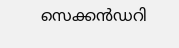സെക്കൻഡറി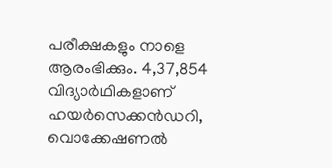പരീക്ഷകളും നാളെ ആരംഭിക്കും. 4,37,854 വിദ്യാർഥികളാണ് ഹയർസെക്കൻഡറി, വൊക്കേഷണൽ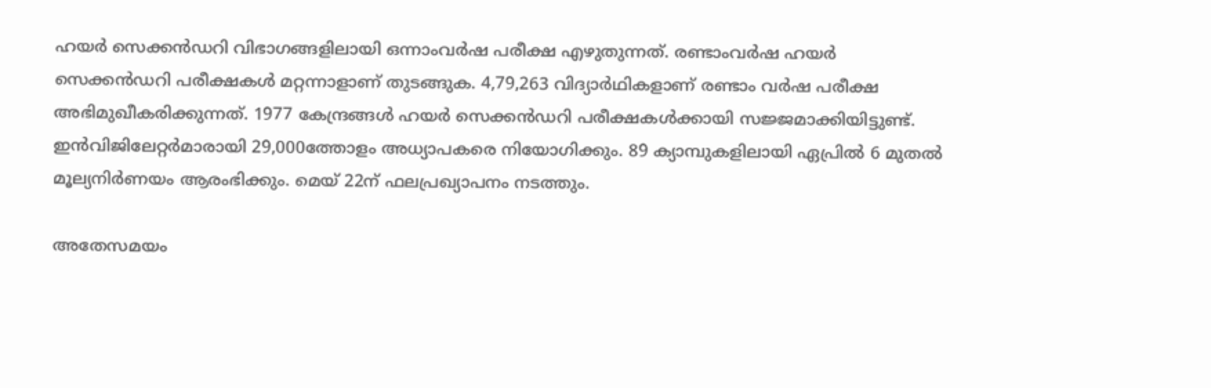ഹയർ സെക്കൻഡറി വിഭാഗങ്ങളിലായി ഒന്നാംവർഷ പരീക്ഷ എഴുതുന്നത്. രണ്ടാംവർഷ ഹയർ സെക്കൻഡറി പരീക്ഷകൾ മറ്റന്നാളാണ് തുടങ്ങുക. 4,79,263 വിദ്യാർഥികളാണ് രണ്ടാം വർഷ പരീക്ഷ അഭിമുഖീകരിക്കുന്നത്. 1977 കേന്ദ്രങ്ങൾ ഹയർ സെക്കൻഡറി പരീക്ഷകൾക്കായി സജ്ജമാക്കിയിട്ടുണ്ട്. ഇൻവിജിലേറ്റർമാരായി 29,000ത്തോളം അധ്യാപകരെ നിയോഗിക്കും. 89 ക്യാമ്പുകളിലായി ഏപ്രിൽ 6 മുതൽ മൂല്യനിർണയം ആരംഭിക്കും. മെയ് 22ന് ഫലപ്രഖ്യാപനം നടത്തും.

അതേസമയം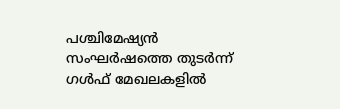പശ്ചിമേഷ്യൻ സംഘർഷത്തെ തുടർന്ന് ഗൾഫ് മേഖലകളിൽ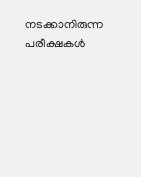നടക്കാനിരുന്ന പരീക്ഷകൾ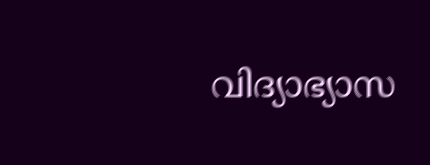വിദ്യാഭ്യാസ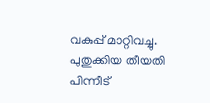വകുപ്പ് മാറ്റിവച്ചു. പുതുക്കിയ തീയതി പിന്നീട്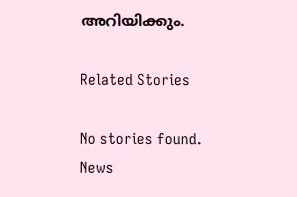അറിയിക്കും.

Related Stories

No stories found.
News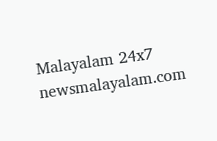Malayalam 24x7
newsmalayalam.com